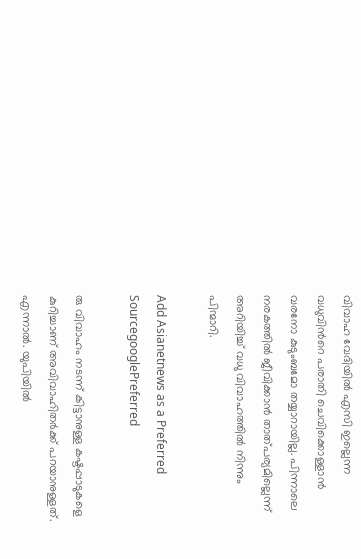വിവാഹ വേദിയില്‍ എസി ഇല്ലെന്ന വധുവിന്‍റെ പരാതി ചെവിക്കൊള്ളാന്‍ വരനോ കുടുംബമോ തയ്യാറായില്ല. പിന്നാലെ നരകത്തില്‍ ജീവിക്കാന്‍ താത്പര്യമില്ലെന്ന് അറിയിച്ച് വധു വിവാഹത്തില്‍ നിന്നും പിന്മാറി.

Add Asianetnews as a Preferred SourcegooglePreferred

രു വിവാഹം നടന്ന് കിട്ടാനുള്ള കഷ്ടപ്പാടുകളെ കുറിച്ചാണ് അവിവാഹിതര്‍ക്ക് പറയാനുള്ളത്. എന്നാല്‍. യുപിയില്‍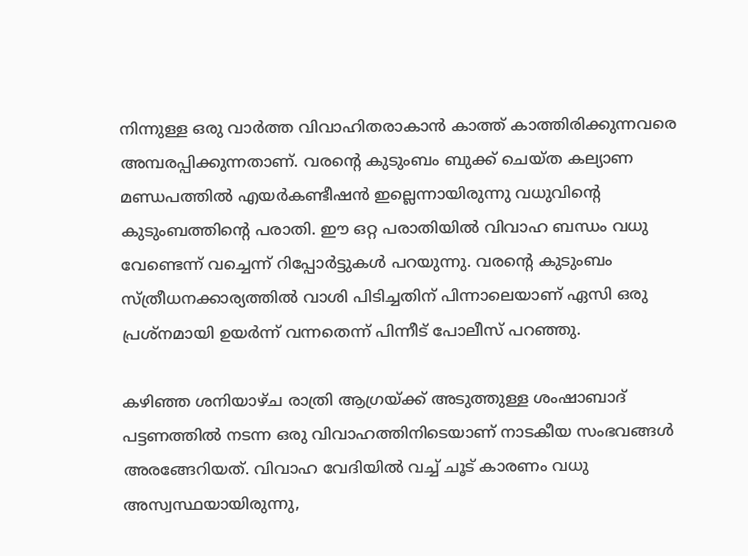നിന്നുള്ള ഒരു വാര്‍ത്ത വിവാഹിതരാകാന്‍ കാത്ത് കാത്തിരിക്കുന്നവരെ അമ്പരപ്പിക്കുന്നതാണ്. വരന്‍റെ കുടുംബം ബുക്ക് ചെയ്ത കല്യാണ മണ്ഡപത്തില്‍ എയർകണ്ടീഷന്‍ ഇല്ലെന്നായിരുന്നു വധുവിന്‍റെ കുടുംബത്തിന്‍റെ പരാതി. ഈ ഒറ്റ പരാതിയില്‍ വിവാഹ ബന്ധം വധു വേണ്ടെന്ന് വച്ചെന്ന് റിപ്പോര്‍ട്ടുകൾ പറയുന്നു. വരന്‍റെ കുടുംബം സ്ത്രീധനക്കാര്യത്തില്‍ വാശി പിടിച്ചതിന് പിന്നാലെയാണ് ഏസി ഒരു പ്രശ്നമായി ഉയര്‍ന്ന് വന്നതെന്ന് പിന്നീട് പോലീസ് പറഞ്ഞു.

കഴിഞ്ഞ ശനിയാഴ്ച രാത്രി ആഗ്രയ്ക്ക് അടുത്തുള്ള ശംഷാബാദ് പട്ടണത്തില്‍ നടന്ന ഒരു വിവാഹത്തിനിടെയാണ് നാടകീയ സംഭവങ്ങൾ അരങ്ങേറിയത്. വിവാഹ വേദിയില്‍ വച്ച് ചൂട് കാരണം വധു അസ്വസ്ഥയായിരുന്നു,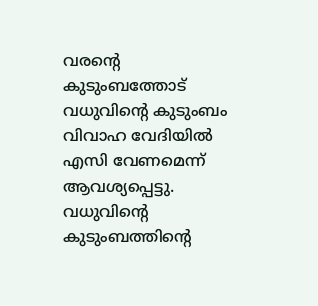വരന്‍റെ കുടുംബത്തോട് വധുവിന്‍റെ കുടുംബം വിവാഹ വേദിയില്‍ എസി വേണമെന്ന് ആവശ്യപ്പെട്ടു. വധുവിന്‍റെ കുടുംബത്തിന്‍റെ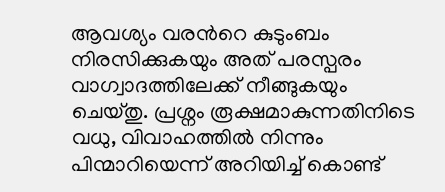ആവശ്യം വരന്‍റെ കുടുംബം നിരസിക്കുകയും അത് പരസ്പരം വാഗ്വാദത്തിലേക്ക് നീങ്ങുകയും ചെയ്തു. പ്രശ്നം രൂക്ഷമാകുന്നതിനിടെ വധു, വിവാഹത്തില്‍ നിന്നും പിന്മാറിയെന്ന് അറിയിച്ച് കൊണ്ട്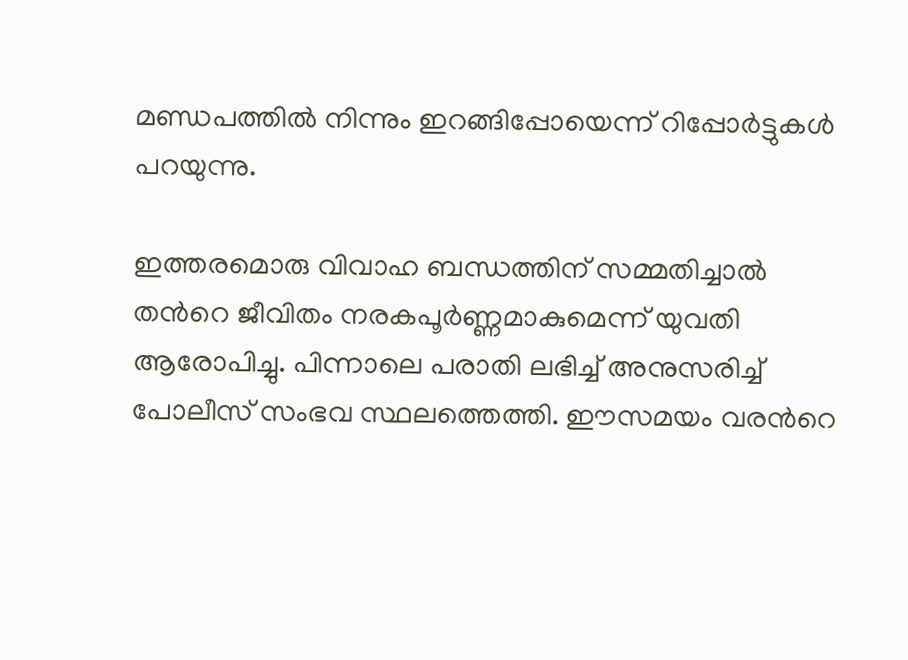മണ്ഡപത്തില്‍ നിന്നും ഇറങ്ങിപ്പോയെന്ന് റിപ്പോര്‍ട്ടുകൾ പറയുന്നു.

ഇത്തരമൊരു വിവാഹ ബന്ധത്തിന് സമ്മതിച്ചാല്‍ തന്‍റെ ജീവിതം നരകപൂര്‍ണ്ണമാകുമെന്ന് യുവതി ആരോപിച്ചു. പിന്നാലെ പരാതി ലഭിച്ച് അനുസരിച്ച് പോലീസ് സംഭവ സ്ഥലത്തെത്തി. ഈസമയം വരന്‍റെ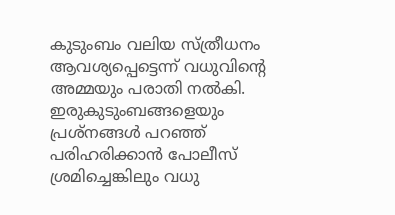കുടുംബം വലിയ സ്ത്രീധനം ആവശ്യപ്പെട്ടെന്ന് വധുവിന്‍റെ അമ്മയും പരാതി നല്‍കി. ഇരുകുടുംബങ്ങളെയും പ്രശ്നങ്ങൾ പറഞ്ഞ് പരിഹരിക്കാന്‍ പോലീസ് ശ്രമിച്ചെങ്കിലും വധു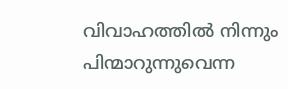വിവാഹത്തില്‍ നിന്നും പിന്മാറുന്നുവെന്ന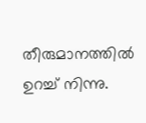തീരുമാനത്തില്‍ ഉറച്ച് നിന്നു.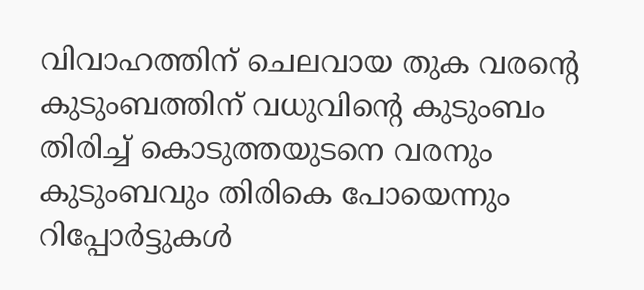വിവാഹത്തിന് ചെലവായ തുക വരന്‍റെ കുടുംബത്തിന് വധുവിന്‍റെ കുടുംബം തിരിച്ച് കൊടുത്തയുടനെ വരനും കുടുംബവും തിരികെ പോയെന്നും റിപ്പോര്‍ട്ടുകൾ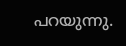പറയുന്നു.